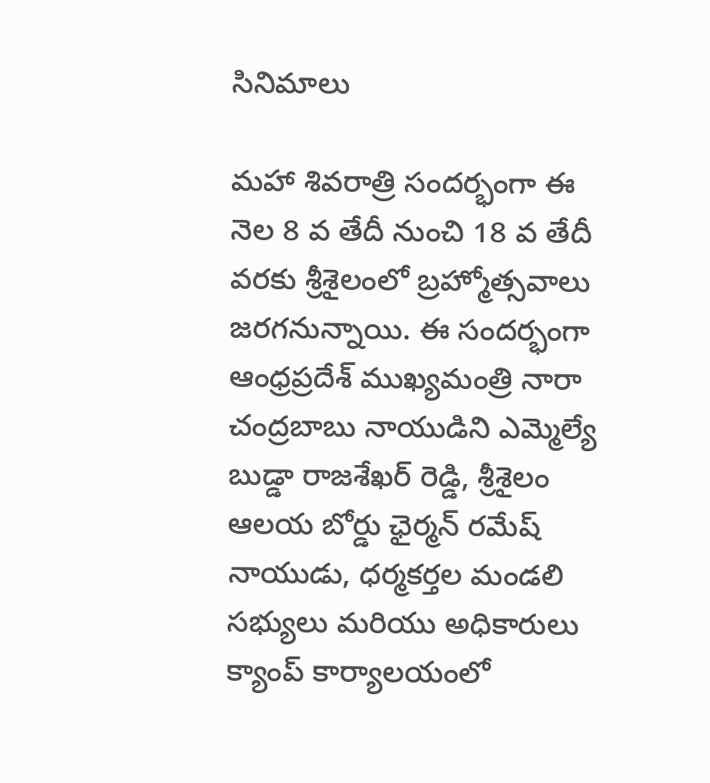సినిమాలు

మహా శివరాత్రి సందర్భంగా ఈ నెల 8 వ తేదీ నుంచి 18 వ తేదీ వరకు శ్రీశైలంలో బ్రహ్మోత్సవాలు జరగనున్నాయి. ఈ సందర్భంగా ఆంధ్రప్రదేశ్ ముఖ్యమంత్రి నారా చంద్రబాబు నాయుడిని ఎమ్మెల్యే బుడ్డా రాజశేఖర్ రెడ్డి, శ్రీశైలం ఆలయ బోర్డు ఛైర్మన్ రమేష్ నాయుడు, ధర్మకర్తల మండలి సభ్యులు మరియు అధికారులు క్యాంప్ కార్యాలయంలో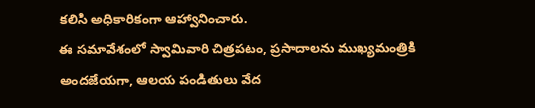కలిసి అధికారికంగా ఆహ్వానించారు.
ఈ సమావేశంలో స్వామివారి చిత్రపటం, ప్రసాదాలను ముఖ్యమంత్రికి అందజేయగా, ఆలయ పండితులు వేద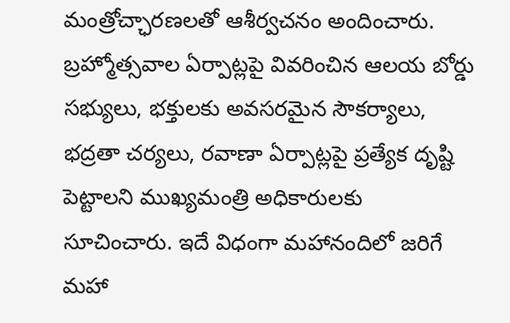మంత్రోచ్ఛారణలతో ఆశీర్వచనం అందించారు. బ్రహ్మోత్సవాల ఏర్పాట్లపై వివరించిన ఆలయ బోర్డు సభ్యులు, భక్తులకు అవసరమైన సౌకర్యాలు, భద్రతా చర్యలు, రవాణా ఏర్పాట్లపై ప్రత్యేక దృష్టి పెట్టాలని ముఖ్యమంత్రి అధికారులకు సూచించారు. ఇదే విధంగా మహానందిలో జరిగే మహా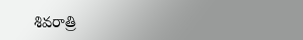శివరాత్రి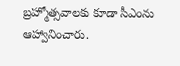బ్రహ్మోత్సవాలకు కూడా సీఎంను ఆహ్వానించారు.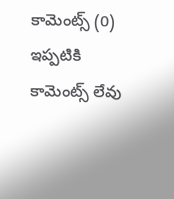కామెంట్స్ (0)
ఇప్పటికి కామెంట్స్ లేవు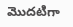మొదటిగా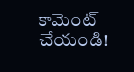కామెంట్ చేయండి!